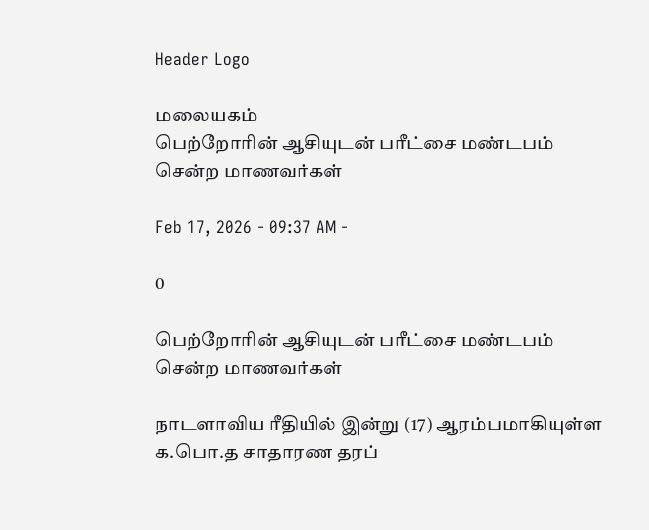Header Logo

மலையகம்
பெற்றோரின் ஆசியுடன் பரீட்சை மண்டபம் சென்ற மாணவர்கள்

Feb 17, 2026 - 09:37 AM -

0

பெற்றோரின் ஆசியுடன் பரீட்சை மண்டபம் சென்ற மாணவர்கள்

நாடளாவிய ரீதியில் இன்று (17) ஆரம்பமாகியுள்ள க.பொ.த சாதாரண தரப்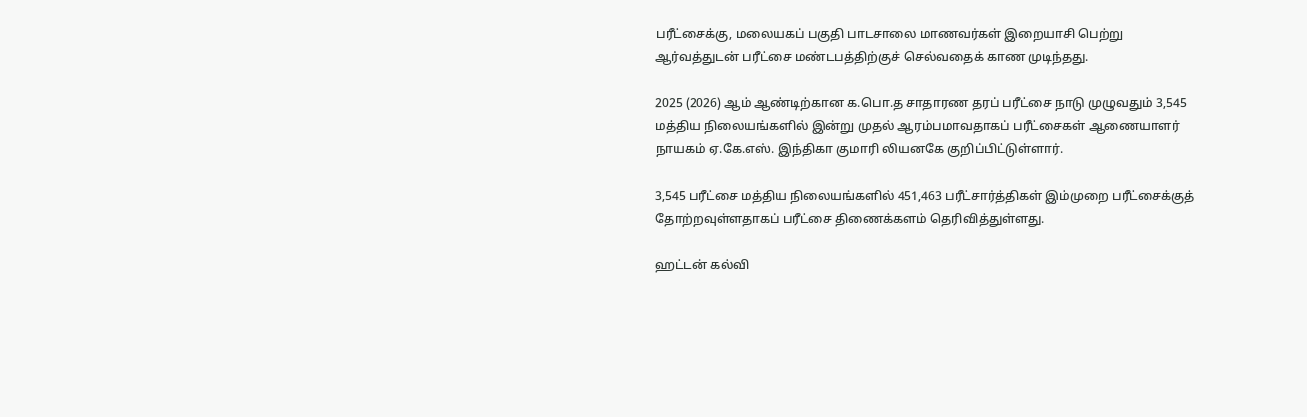பரீட்சைக்கு, மலையகப் பகுதி பாடசாலை மாணவர்கள் இறையாசி பெற்று ஆர்வத்துடன் பரீட்சை மண்டபத்திற்குச் செல்வதைக் காண முடிந்தது.

2025 (2026) ஆம் ஆண்டிற்கான க.பொ.த சாதாரண தரப் பரீட்சை நாடு முழுவதும் 3,545 மத்திய நிலையங்களில் இன்று முதல் ஆரம்பமாவதாகப் பரீட்சைகள் ஆணையாளர் நாயகம் ஏ.கே.எஸ். இந்திகா குமாரி லியனகே குறிப்பிட்டுள்ளார்.

3,545 பரீட்சை மத்திய நிலையங்களில் 451,463 பரீட்சார்த்திகள் இம்முறை பரீட்சைக்குத் தோற்றவுள்ளதாகப் பரீட்சை திணைக்களம் தெரிவித்துள்ளது.

ஹட்டன் கல்வி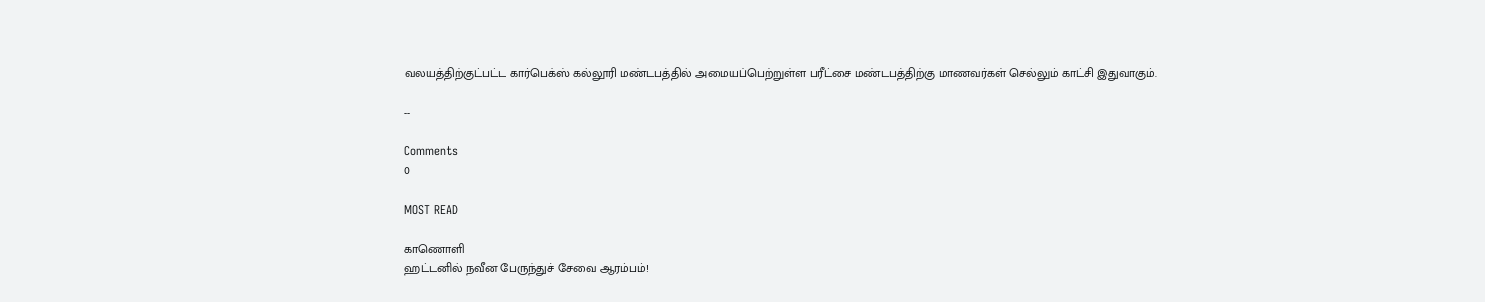வலயத்திற்குட்பட்ட கார்பெக்ஸ் கல்லூரி மண்டபத்தில் அமையப்பெற்றுள்ள பரீட்சை மண்டபத்திற்கு மாணவர்கள் செல்லும் காட்சி இதுவாகும்.

--

Comments
0

MOST READ

காணொளி
ஹட்டனில் நவீன பேருந்துச் சேவை ஆரம்பம்!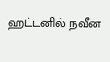ஹட்டனில் நவீன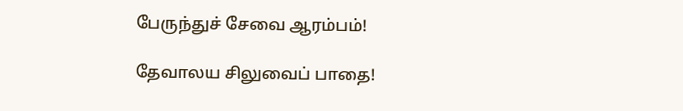பேருந்துச் சேவை ஆரம்பம்!

தேவாலய சிலுவைப் பாதை!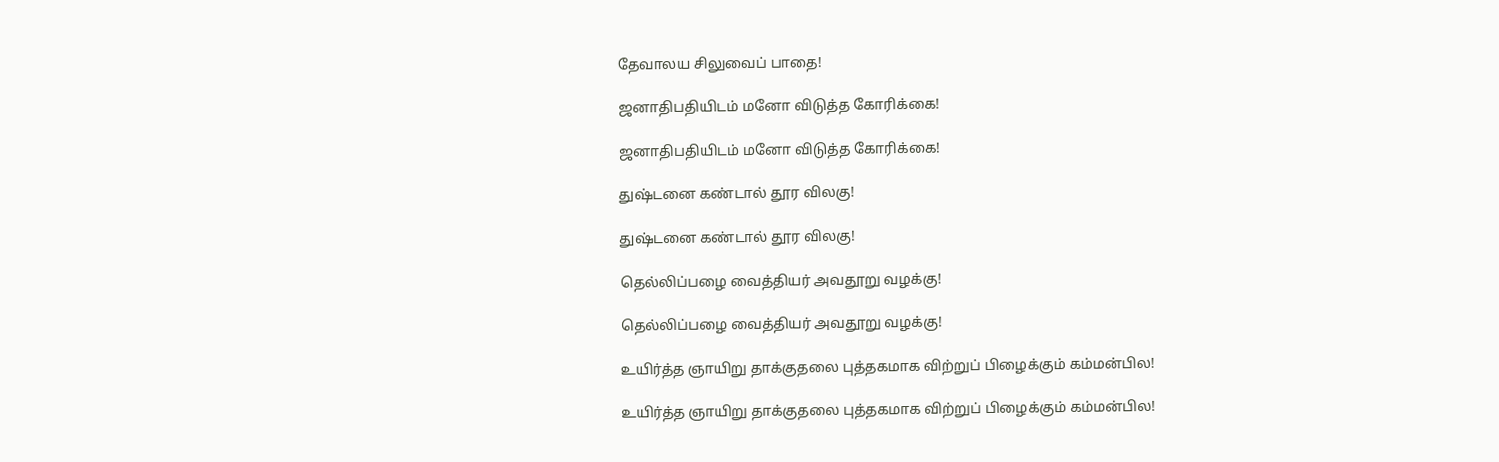தேவாலய சிலுவைப் பாதை!

ஜனாதிபதியிடம் மனோ விடுத்த கோரிக்கை!

ஜனாதிபதியிடம் மனோ விடுத்த கோரிக்கை!

துஷ்டனை கண்டால் தூர விலகு!

துஷ்டனை கண்டால் தூர விலகு!

தெல்லிப்பழை வைத்தியர் அவதூறு வழக்கு!

தெல்லிப்பழை வைத்தியர் அவதூறு வழக்கு!

உயிர்த்த ஞாயிறு தாக்குதலை புத்தகமாக விற்றுப் பிழைக்கும் கம்மன்பில!

உயிர்த்த ஞாயிறு தாக்குதலை புத்தகமாக விற்றுப் பிழைக்கும் கம்மன்பில!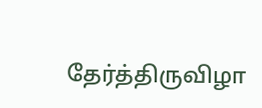தேர்த்திருவிழா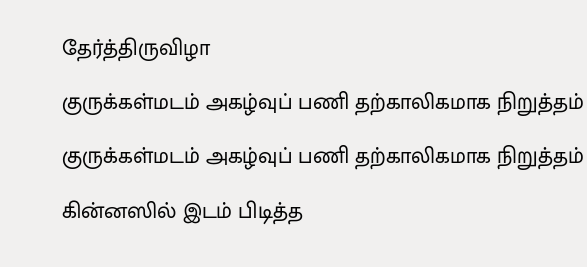தேர்த்திருவிழா

குருக்கள்மடம் அகழ்வுப் பணி தற்காலிகமாக நிறுத்தம்

குருக்கள்மடம் அகழ்வுப் பணி தற்காலிகமாக நிறுத்தம்

கின்னஸில் இடம் பிடித்த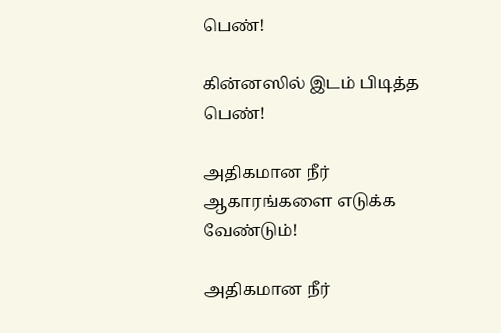பெண்!

கின்னஸில் இடம் பிடித்த பெண்!

அதிகமான நீர் ஆகாரங்களை எடுக்க வேண்டும்!

அதிகமான நீர்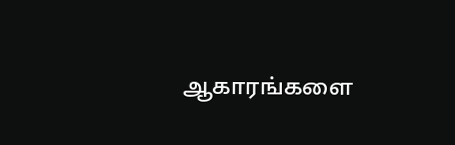ஆகாரங்களை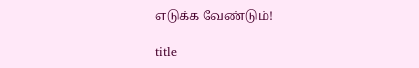எடுக்க வேண்டும்!

title